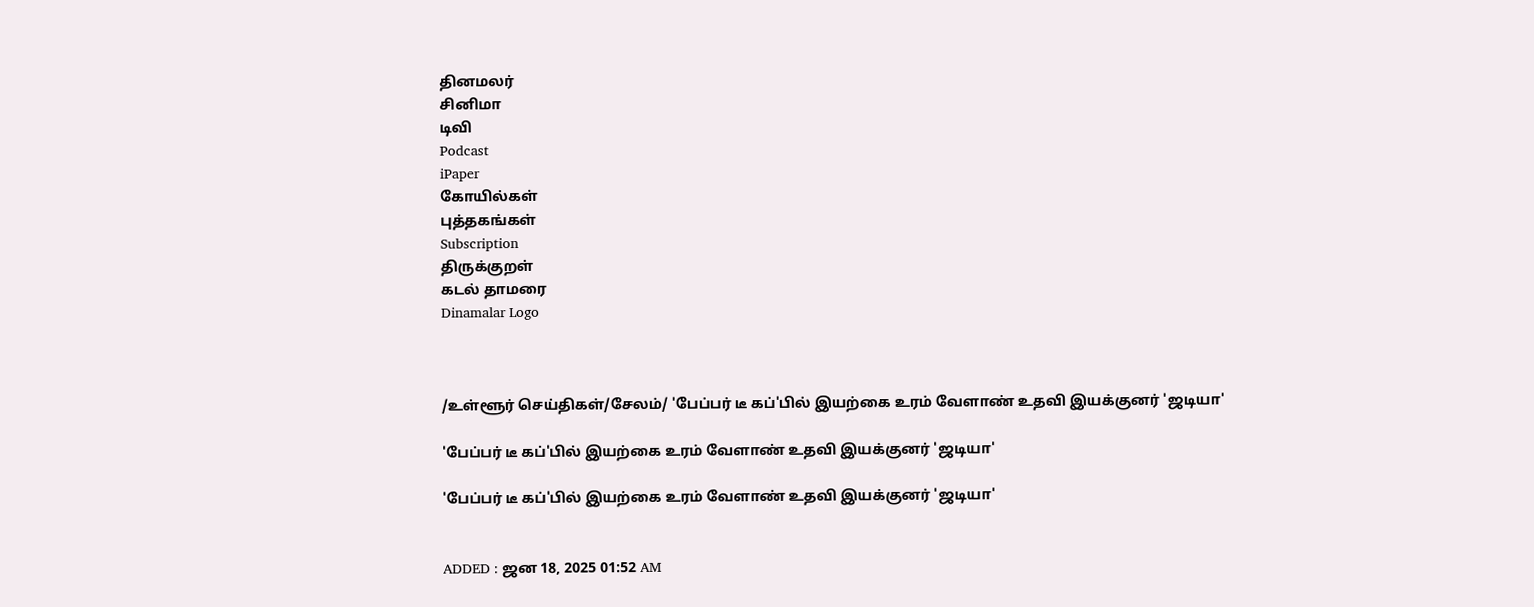தினமலர்
சினிமா
டிவி
Podcast
iPaper
கோயில்கள்
புத்தகங்கள்
Subscription
திருக்குறள்
கடல் தாமரை
Dinamalar Logo



/உள்ளூர் செய்திகள்/சேலம்/ 'பேப்பர் டீ கப்'பில் இயற்கை உரம் வேளாண் உதவி இயக்குனர் 'ஜடியா'

'பேப்பர் டீ கப்'பில் இயற்கை உரம் வேளாண் உதவி இயக்குனர் 'ஜடியா'

'பேப்பர் டீ கப்'பில் இயற்கை உரம் வேளாண் உதவி இயக்குனர் 'ஜடியா'


ADDED : ஜன 18, 2025 01:52 AM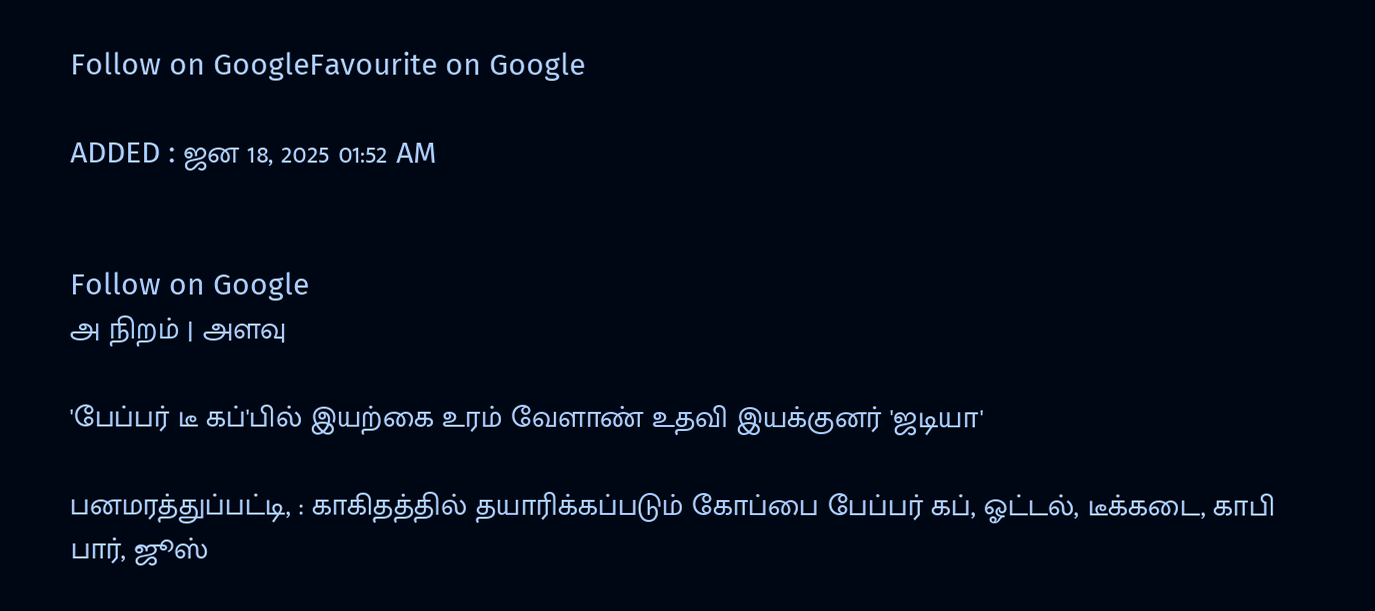Follow on GoogleFavourite on Google

ADDED : ஜன 18, 2025 01:52 AM


Follow on Google
அ நிறம் | அளவு

'பேப்பர் டீ கப்'பில் இயற்கை உரம் வேளாண் உதவி இயக்குனர் 'ஜடியா'

பனமரத்துப்பட்டி, : காகிதத்தில் தயாரிக்கப்படும் கோப்பை பேப்பர் கப், ஓட்டல், டீக்கடை, காபி பார், ஜூஸ்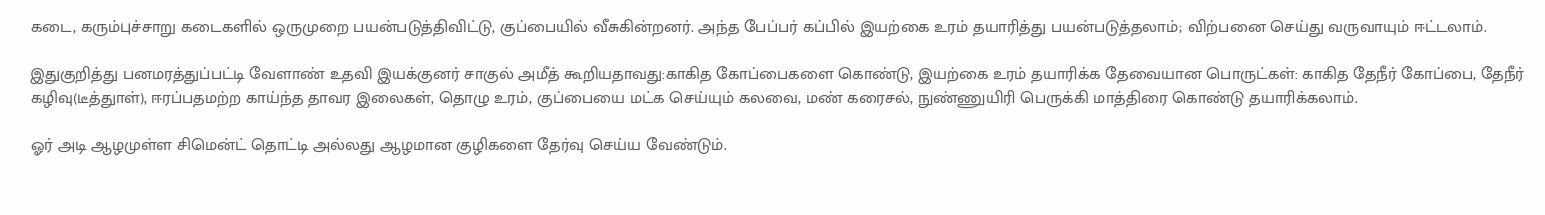கடை, கரும்புச்சாறு கடைகளில் ஒருமுறை பயன்படுத்திவிட்டு, குப்பையில் வீசுகின்றனர். அந்த பேப்பர் கப்பில் இயற்கை உரம் தயாரித்து பயன்படுத்தலாம்; விற்பனை செய்து வருவாயும் ஈட்டலாம்.

இதுகுறித்து பனமரத்துப்பட்டி வேளாண் உதவி இயக்குனர் சாகுல் அமீத் கூறியதாவது:காகித கோப்பைகளை கொண்டு, இயற்கை உரம் தயாரிக்க தேவையான பொருட்கள்: காகித தேநீர் கோப்பை, தேநீர் கழிவு(டீத்துாள்), ஈரப்பதமற்ற காய்ந்த தாவர இலைகள், தொழு உரம், குப்பையை மட்க செய்யும் கலவை, மண் கரைசல், நுண்ணுயிரி பெருக்கி மாத்திரை கொண்டு தயாரிக்கலாம்.

ஓர் அடி ஆழமுள்ள சிமென்ட் தொட்டி அல்லது ஆழமான குழிகளை தேர்வு செய்ய வேண்டும்.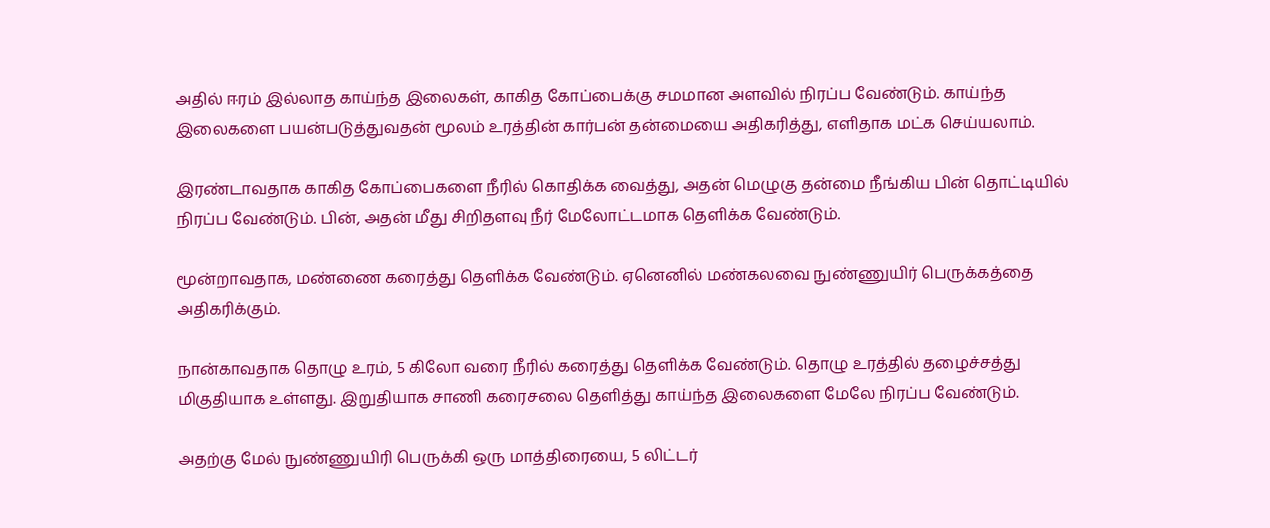அதில் ஈரம் இல்லாத காய்ந்த இலைகள், காகித கோப்பைக்கு சமமான அளவில் நிரப்ப வேண்டும். காய்ந்த இலைகளை பயன்படுத்துவதன் மூலம் உரத்தின் கார்பன் தன்மையை அதிகரித்து, எளிதாக மட்க செய்யலாம்.

இரண்டாவதாக காகித கோப்பைகளை நீரில் கொதிக்க வைத்து, அதன் மெழுகு தன்மை நீங்கிய பின் தொட்டியில் நிரப்ப வேண்டும். பின், அதன் மீது சிறிதளவு நீர் மேலோட்டமாக தெளிக்க வேண்டும்.

மூன்றாவதாக, மண்ணை கரைத்து தெளிக்க வேண்டும். ஏனெனில் மண்கலவை நுண்ணுயிர் பெருக்கத்தை அதிகரிக்கும்.

நான்காவதாக தொழு உரம், 5 கிலோ வரை நீரில் கரைத்து தெளிக்க வேண்டும். தொழு உரத்தில் தழைச்சத்து மிகுதியாக உள்ளது. இறுதியாக சாணி கரைசலை தெளித்து காய்ந்த இலைகளை மேலே நிரப்ப வேண்டும்.

அதற்கு மேல் நுண்ணுயிரி பெருக்கி ஒரு மாத்திரையை, 5 லிட்டர்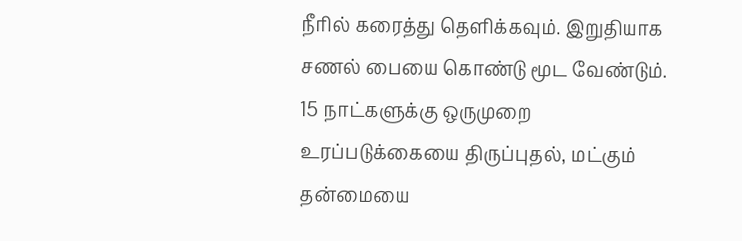நீரில் கரைத்து தெளிக்கவும். இறுதியாக சணல் பையை கொண்டு மூட வேண்டும். 15 நாட்களுக்கு ஒருமுறை உரப்படுக்கையை திருப்புதல், மட்கும் தன்மையை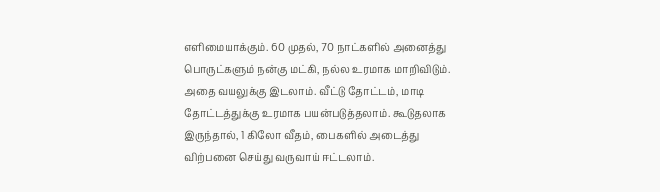எளிமையாக்கும். 60 முதல், 70 நாட்களில் அனைத்து பொருட்களும் நன்கு மட்கி, நல்ல உரமாக மாறிவிடும். அதை வயலுக்கு இடலாம். வீட்டு தோட்டம், மாடி தோட்டத்துக்கு உரமாக பயன்படுத்தலாம். கூடுதலாக இருந்தால், 1 கிலோ வீதம், பைகளில் அடைத்து விற்பனை செய்து வருவாய் ஈட்டலாம்.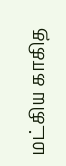மட்கிய காகித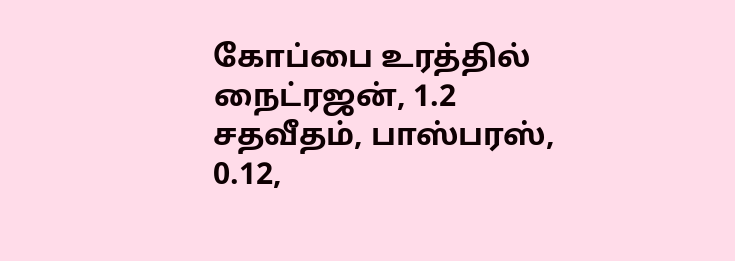கோப்பை உரத்தில் நைட்ரஜன், 1.2 சதவீதம், பாஸ்பரஸ், 0.12,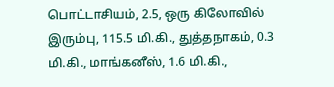பொட்டாசியம், 2.5, ஒரு கிலோவில் இரும்பு, 115.5 மி.கி., துத்தநாகம், 0.3 மி.கி., மாங்கனீஸ், 1.6 மி.கி.,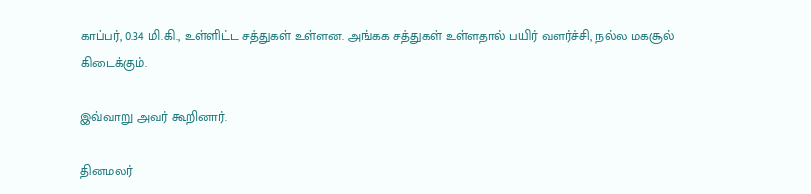காப்பர், 0.34 மி.கி., உள்ளிட்ட சத்துகள் உள்ளன. அங்கக சத்துகள் உள்ளதால் பயிர் வளர்ச்சி, நல்ல மகசூல் கிடைக்கும்.

இவ்வாறு அவர் கூறினார்.

தினமலர்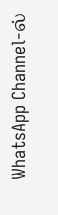WhatsApp Channel-ல்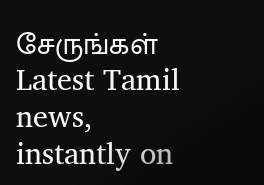சேருங்கள்
Latest Tamil news, instantly on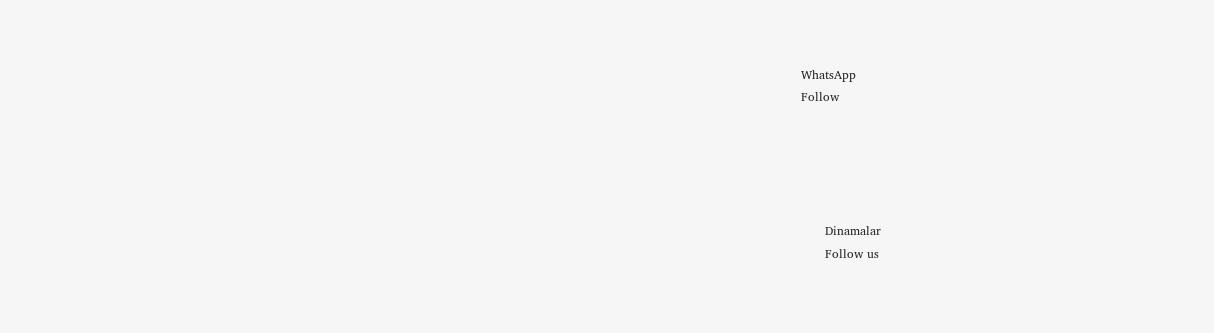WhatsApp
Follow





      Dinamalar
      Follow us